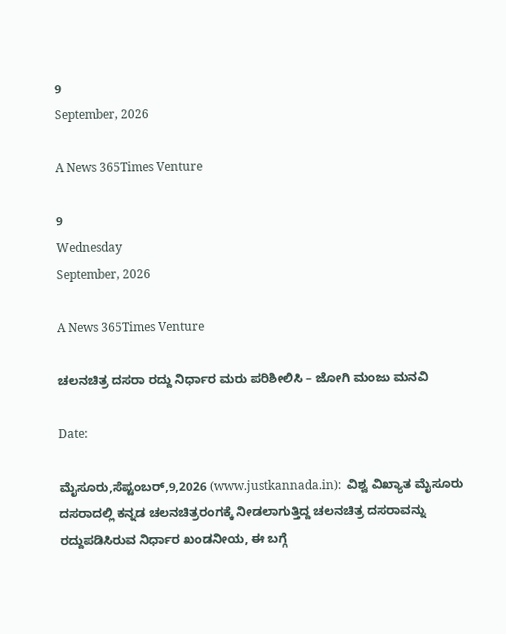9
September, 2026

A News 365Times Venture

9
Wednesday
September, 2026

A News 365Times Venture

ಚಲನಚಿತ್ರ ದಸರಾ ರದ್ದು ನಿರ್ಧಾರ ಮರು ಪರಿಶೀಲಿಸಿ – ಜೋಗಿ ಮಂಜು ಮನವಿ

Date:

ಮೈಸೂರು,ಸೆಪ್ಟಂಬರ್,9,2026 (www.justkannada.in):  ವಿಶ್ವ ವಿಖ್ಯಾತ ಮೈಸೂರು ದಸರಾದಲ್ಲಿ ಕನ್ನಡ ಚಲನಚಿತ್ರರಂಗಕ್ಕೆ ನೀಡಲಾಗುತ್ತಿದ್ದ ಚಲನಚಿತ್ರ ದಸರಾವನ್ನು ರದ್ದುಪಡಿಸಿರುವ ನಿರ್ಧಾರ ಖಂಡನೀಯ, ಈ ಬಗ್ಗೆ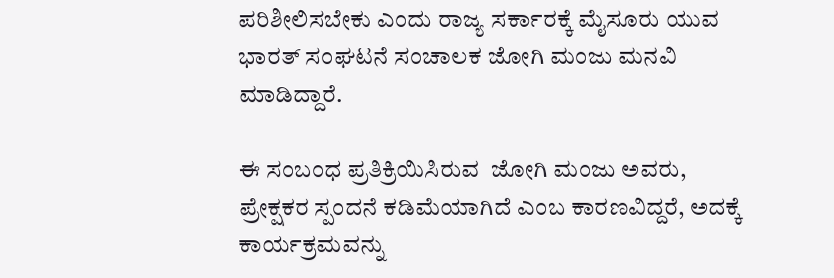ಪರಿಶೀಲಿಸಬೇಕು ಎಂದು ರಾಜ್ಯ ಸರ್ಕಾರಕ್ಕೆ ಮೈಸೂರು ಯುವ ಭಾರತ್ ಸಂಘಟನೆ ಸಂಚಾಲಕ ಜೋಗಿ ಮಂಜು ಮನವಿ ಮಾಡಿದ್ದಾರೆ.

ಈ ಸಂಬಂಧ ಪ್ರತಿಕ್ರಿಯಿಸಿರುವ  ಜೋಗಿ ಮಂಜು ಅವರು, ಪ್ರೇಕ್ಷಕರ ಸ್ಪಂದನೆ ಕಡಿಮೆಯಾಗಿದೆ ಎಂಬ ಕಾರಣವಿದ್ದರೆ, ಅದಕ್ಕೆ ಕಾರ್ಯಕ್ರಮವನ್ನು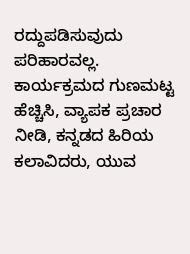ರದ್ದುಪಡಿಸುವುದು ಪರಿಹಾರವಲ್ಲ. ಕಾರ್ಯಕ್ರಮದ ಗುಣಮಟ್ಟ ಹೆಚ್ಚಿಸಿ, ವ್ಯಾಪಕ ಪ್ರಚಾರ ನೀಡಿ, ಕನ್ನಡದ ಹಿರಿಯ ಕಲಾವಿದರು, ಯುವ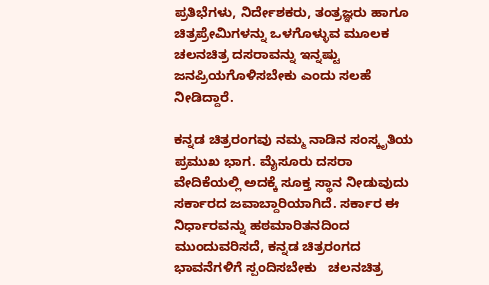ಪ್ರತಿಭೆಗಳು, ನಿರ್ದೇಶಕರು, ತಂತ್ರಜ್ಞರು ಹಾಗೂ ಚಿತ್ರಪ್ರೇಮಿಗಳನ್ನು ಒಳಗೊಳ್ಳುವ ಮೂಲಕ ಚಲನಚಿತ್ರ ದಸರಾವನ್ನು ಇನ್ನಷ್ಟು ಜನಪ್ರಿಯಗೊಳಿಸಬೇಕು ಎಂದು ಸಲಹೆ ನೀಡಿದ್ದಾರೆ.

ಕನ್ನಡ ಚಿತ್ರರಂಗವು ನಮ್ಮ ನಾಡಿನ ಸಂಸ್ಕೃತಿಯ ಪ್ರಮುಖ ಭಾಗ. ಮೈಸೂರು ದಸರಾ ವೇದಿಕೆಯಲ್ಲಿ ಅದಕ್ಕೆ ಸೂಕ್ತ ಸ್ಥಾನ ನೀಡುವುದು ಸರ್ಕಾರದ ಜವಾಬ್ದಾರಿಯಾಗಿದೆ. ಸರ್ಕಾರ ಈ ನಿರ್ಧಾರವನ್ನು ಹಠಮಾರಿತನದಿಂದ ಮುಂದುವರಿಸದೆ, ಕನ್ನಡ ಚಿತ್ರರಂಗದ ಭಾವನೆಗಳಿಗೆ ಸ್ಪಂದಿಸಬೇಕು   ಚಲನಚಿತ್ರ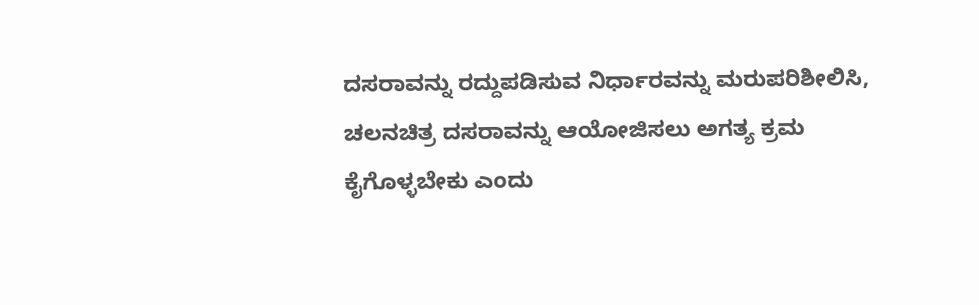ದಸರಾವನ್ನು ರದ್ದುಪಡಿಸುವ ನಿರ್ಧಾರವನ್ನು ಮರುಪರಿಶೀಲಿಸಿ, ಚಲನಚಿತ್ರ ದಸರಾವನ್ನು ಆಯೋಜಿಸಲು ಅಗತ್ಯ ಕ್ರಮ ಕೈಗೊಳ್ಳಬೇಕು ಎಂದು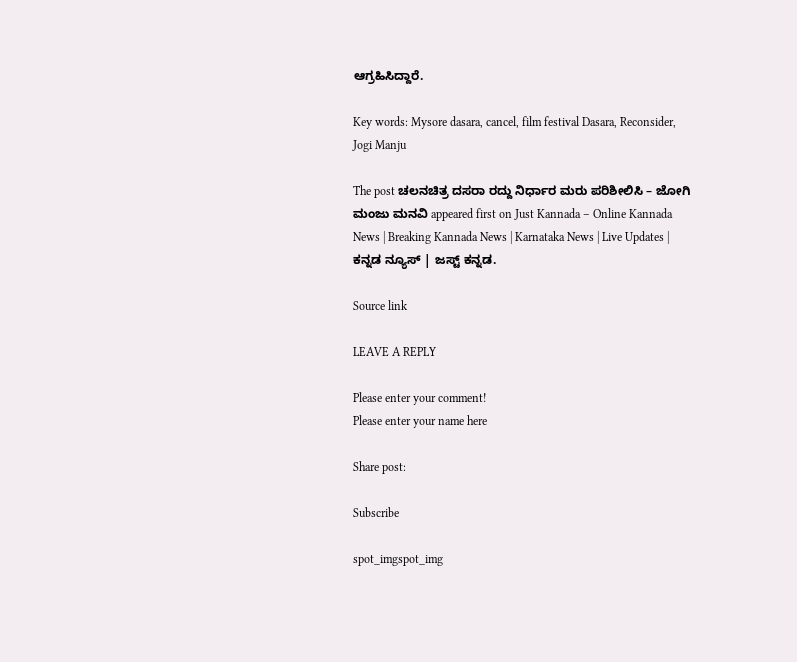ಆಗ್ರಹಿಸಿದ್ದಾರೆ.

Key words: Mysore dasara, cancel, film festival Dasara, Reconsider, Jogi Manju

The post ಚಲನಚಿತ್ರ ದಸರಾ ರದ್ದು ನಿರ್ಧಾರ ಮರು ಪರಿಶೀಲಿಸಿ – ಜೋಗಿ ಮಂಜು ಮನವಿ appeared first on Just Kannada – Online Kannada News | Breaking Kannada News | Karnataka News | Live Updates | ಕನ್ನಡ ನ್ಯೂಸ್ | ಜಸ್ಟ್ ಕನ್ನಡ.

Source link

LEAVE A REPLY

Please enter your comment!
Please enter your name here

Share post:

Subscribe

spot_imgspot_img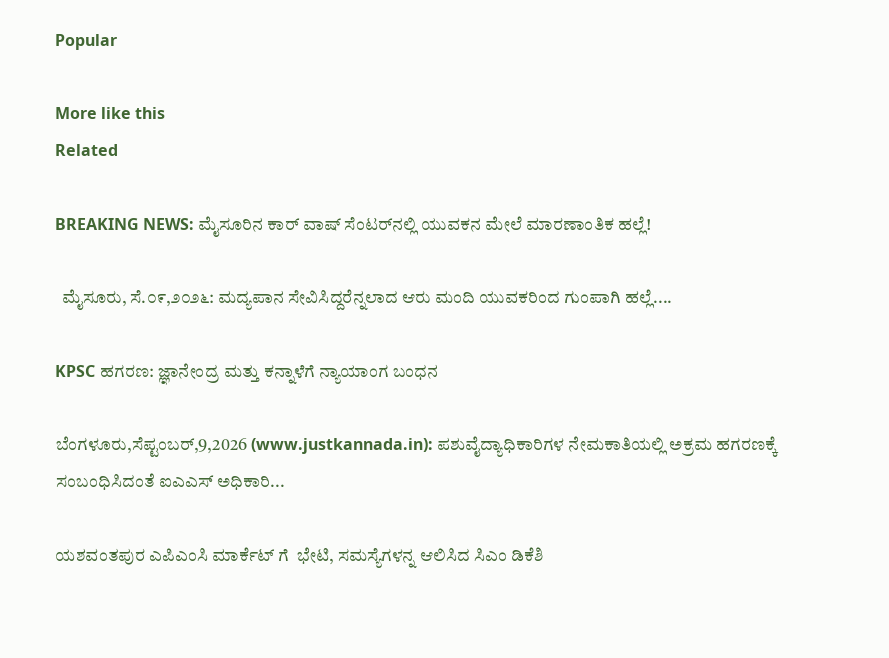Popular

More like this
Related

BREAKING NEWS: ಮೈಸೂರಿನ ಕಾರ್ ವಾಷ್ ಸೆಂಟರ್‌ನಲ್ಲಿ ಯುವಕನ ಮೇಲೆ ಮಾರಣಾಂತಿಕ ಹಲ್ಲೆ!

  ಮೈಸೂರು, ಸೆ.೦೯,೨೦೨೬: ಮದ್ಯಪಾನ ಸೇವಿಸಿದ್ದರೆನ್ನಲಾದ ಆರು ಮಂದಿ ಯುವಕರಿಂದ ಗುಂಪಾಗಿ ಹಲ್ಲೆ....

KPSC ಹಗರಣ: ಜ್ಞಾನೇಂದ್ರ ಮತ್ತು ಕನ್ನಾಳೆಗೆ ನ್ಯಾಯಾಂಗ ಬಂಧನ

ಬೆಂಗಳೂರು,ಸೆಪ್ಟಂಬರ್,9,2026 (www.justkannada.in): ಪಶುವೈದ್ಯಾಧಿಕಾರಿಗಳ ನೇಮಕಾತಿಯಲ್ಲಿ ಅಕ್ರಮ ಹಗರಣಕ್ಕೆ ಸಂಬಂಧಿಸಿದಂತೆ ಐಎಎಸ್ ಅಧಿಕಾರಿ...

ಯಶವಂತಪುರ ಎಪಿಎಂಸಿ ಮಾರ್ಕೆಟ್ ಗೆ  ಭೇಟಿ, ಸಮಸ್ಯೆಗಳನ್ನ ಆಲಿಸಿದ ಸಿಎಂ ಡಿಕೆಶಿ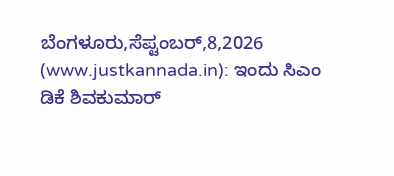ಬೆಂಗಳೂರು,ಸೆಪ್ಟಂಬರ್,8,2026 (www.justkannada.in): ಇಂದು ಸಿಎಂ ಡಿಕೆ ಶಿವಕುಮಾರ್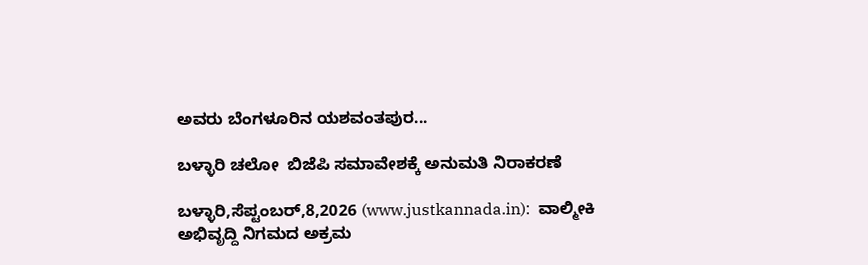ಅವರು ಬೆಂಗಳೂರಿನ ಯಶವಂತಪುರ...

ಬಳ್ಳಾರಿ ಚಲೋ  ಬಿಜೆಪಿ ಸಮಾವೇಶಕ್ಕೆ ಅನುಮತಿ ನಿರಾಕರಣೆ

ಬಳ್ಳಾರಿ,ಸೆಪ್ಟಂಬರ್,8,2026 (www.justkannada.in):  ವಾಲ್ಮೀಕಿ ಅಭಿವೃದ್ದಿ ನಿಗಮದ ಅಕ್ರಮ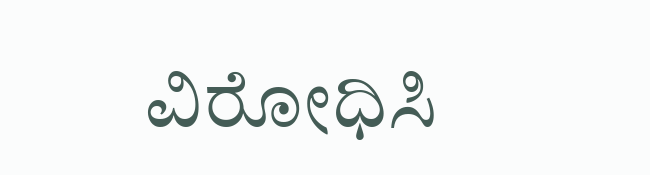ವಿರೋಧಿಸಿ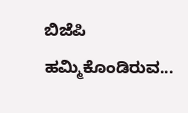ಬಿಜೆಪಿ ಹಮ್ಮಿಕೊಂಡಿರುವ...